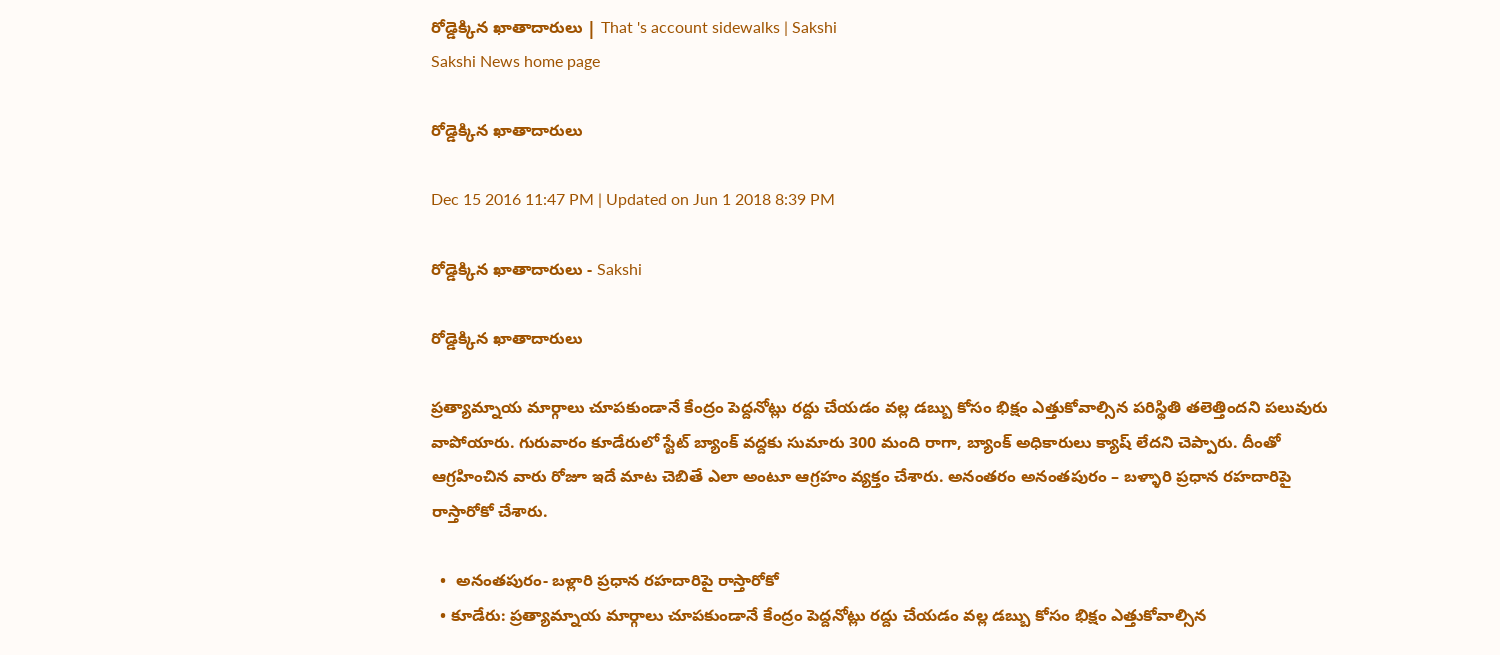రోడ్డెక్కిన ఖాతాదారులు | That 's account sidewalks | Sakshi
Sakshi News home page

రోడ్డెక్కిన ఖాతాదారులు

Dec 15 2016 11:47 PM | Updated on Jun 1 2018 8:39 PM

రోడ్డెక్కిన ఖాతాదారులు - Sakshi

రోడ్డెక్కిన ఖాతాదారులు

ప్రత్యామ్నాయ మార్గాలు చూపకుండానే కేంద్రం పెద్దనోట్లు రద్దు చేయడం వల్ల డబ్బు కోసం భిక్షం ఎత్తుకోవాల్సిన పరిస్థితి తలెత్తిందని పలువురు వాపోయారు. గురువారం కూడేరులో స్టేట్‌ బ్యాంక్‌ వద్దకు సుమారు 300 మంది రాగా, బ్యాంక్‌ అధికారులు క్యాష్‌ లేదని చెప్పారు. దీంతో ఆగ్రహించిన వారు రోజూ ఇదే మాట చెబితే ఎలా అంటూ ఆగ్రహం వ్యక్తం చేశారు. అనంతరం అనంతపురం – బళ్ళారి ప్రధాన రహదారిపై రాస్తారోకో చేశారు.

  •  అనంతపురం- బళ్లారి ప్రధాన రహదారిపై రాస్తారోకో
  • కూడేరు: ప్రత్యామ్నాయ మార్గాలు చూపకుండానే కేంద్రం పెద్దనోట్లు రద్దు చేయడం వల్ల డబ్బు కోసం భిక్షం ఎత్తుకోవాల్సిన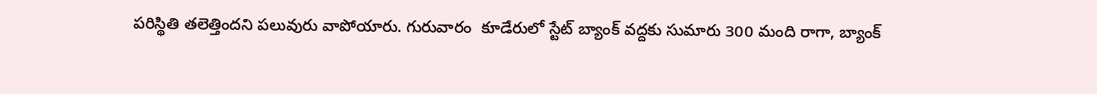పరిస్థితి తలెత్తిందని పలువురు వాపోయారు. గురువారం  కూడేరులో స్టేట్‌ బ్యాంక్‌ వద్దకు సుమారు 300 మంది రాగా, బ్యాంక్‌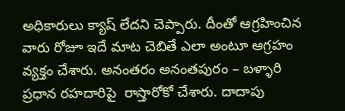అధికారులు క్యాష్‌ లేదని చెప్పారు. దీంతో ఆగ్రహించిన వారు రోజూ ఇదే మాట చెబితే ఎలా అంటూ ఆగ్రహం వ్యక్తం చేశారు. అనంతరం అనంతపురం – బళ్ళారి ప్రధాన రహదారిపై  రాస్తారోకో చేశారు. దాదాపు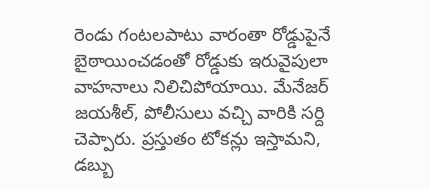రెండు గంటలపాటు వారంతా రోడ్డుపైనే బైఠాయించడంతో రోడ్డుకు ఇరువైపులా వాహనాలు నిలిచిపోయాయి. మేనేజర్‌ జయశీల్, పోలీసులు వచ్చి వారికి సర్ది చెప్పారు. ప్రస్తుతం టోకన్లు ఇస్తామని, డబ్బు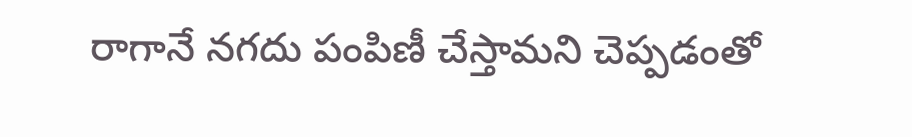రాగానే నగదు పంపిణీ చేస్తామని చెప్పడంతో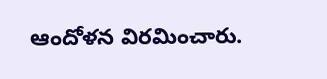ఆందోళన విరమించారు.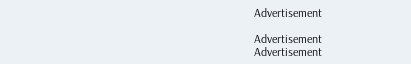Advertisement

Advertisement
Advertisement